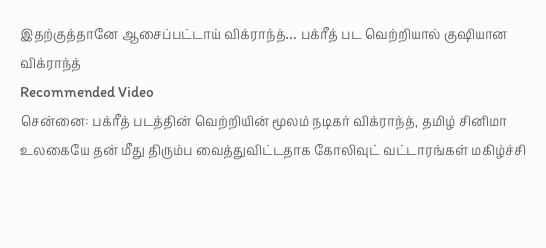இதற்குத்தானே ஆசைப்பட்டாய் விக்ராந்த்… பக்ரீத் பட வெற்றியால் குஷியான விக்ராந்த்
Recommended Video
சென்னை: பக்ரீத் படத்தின் வெற்றியின் மூலம் நடிகர் விக்ராந்த், தமிழ் சினிமா உலகையே தன் மீது திரும்ப வைத்துவிட்டதாக கோலிவுட் வட்டாரங்கள் மகிழ்ச்சி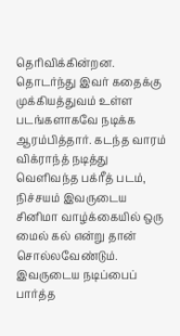தெரிவிக்கின்றன.
தொடர்ந்து இவர் கதைக்கு முக்கியத்துவம் உள்ள படங்களாகவே நடிக்க ஆரம்பித்தார். கடந்த வாரம் விக்ராந்த் நடித்து வெளிவந்த பக்ரீத் படம், நிச்சயம் இவருடைய சினிமா வாழ்க்கையில் ஒரு மைல் கல் என்று தான் சொல்லவேண்டும்.
இவருடைய நடிப்பைப் பார்த்த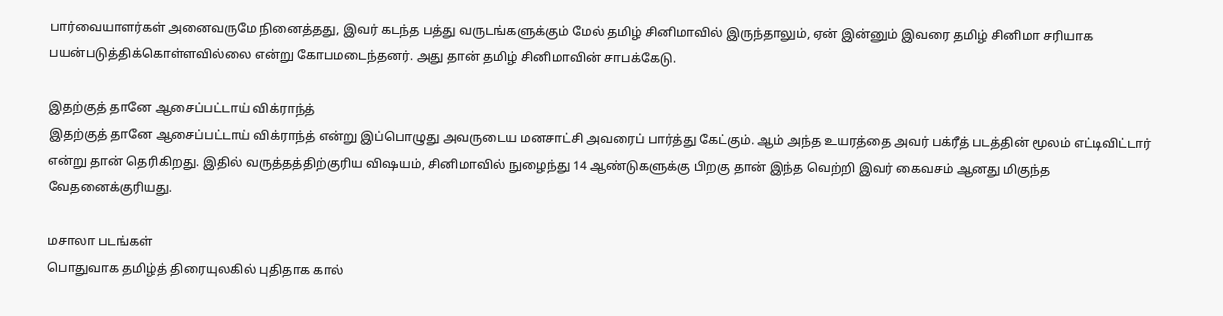பார்வையாளர்கள் அனைவருமே நினைத்தது, இவர் கடந்த பத்து வருடங்களுக்கும் மேல் தமிழ் சினிமாவில் இருந்தாலும், ஏன் இன்னும் இவரை தமிழ் சினிமா சரியாக பயன்படுத்திக்கொள்ளவில்லை என்று கோபமடைந்தனர். அது தான் தமிழ் சினிமாவின் சாபக்கேடு.

இதற்குத் தானே ஆசைப்பட்டாய் விக்ராந்த்
இதற்குத் தானே ஆசைப்பட்டாய் விக்ராந்த் என்று இப்பொழுது அவருடைய மனசாட்சி அவரைப் பார்த்து கேட்கும். ஆம் அந்த உயரத்தை அவர் பக்ரீத் படத்தின் மூலம் எட்டிவிட்டார் என்று தான் தெரிகிறது. இதில் வருத்தத்திற்குரிய விஷயம், சினிமாவில் நுழைந்து 14 ஆண்டுகளுக்கு பிறகு தான் இந்த வெற்றி இவர் கைவசம் ஆனது மிகுந்த வேதனைக்குரியது.

மசாலா படங்கள்
பொதுவாக தமிழ்த் திரையுலகில் புதிதாக கால்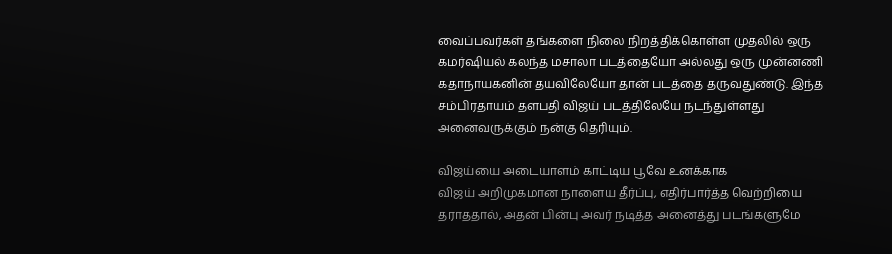வைப்பவர்கள் தங்களை நிலை நிறத்திக்கொள்ள முதலில் ஒரு கமர்ஷியல் கலந்த மசாலா படத்தையோ அல்லது ஒரு முன்னணி கதாநாயகனின் தயவிலேயோ தான் படத்தை தருவதுண்டு. இந்த சம்பிரதாயம் தளபதி விஜய் படத்திலேயே நடந்துள்ளது அனைவருக்கும் நன்கு தெரியும்.

விஜய்யை அடையாளம் காட்டிய பூவே உனக்காக
விஜய் அறிமுகமான நாளைய தீர்ப்பு, எதிர்பார்த்த வெற்றியை தராததால், அதன் பின்பு அவர் நடித்த அனைத்து படங்களுமே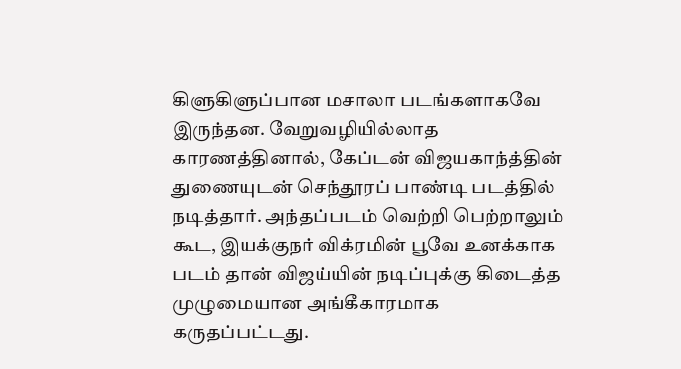கிளுகிளுப்பான மசாலா படங்களாகவே இருந்தன. வேறுவழியில்லாத காரணத்தினால், கேப்டன் விஜயகாந்த்தின் துணையுடன் செந்தூரப் பாண்டி படத்தில் நடித்தார். அந்தப்படம் வெற்றி பெற்றாலும் கூட, இயக்குநர் விக்ரமின் பூவே உனக்காக படம் தான் விஜய்யின் நடிப்புக்கு கிடைத்த முழுமையான அங்கீகாரமாக கருதப்பட்டது.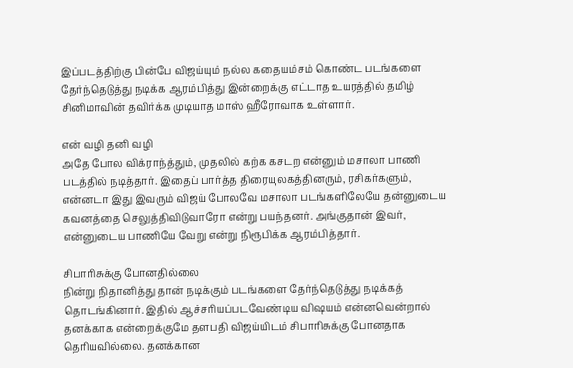இப்படத்திற்கு பின்பே விஜய்யும் நல்ல கதையம்சம் கொண்ட படங்களை தேர்ந்தெடுத்து நடிக்க ஆரம்பித்து இன்றைக்கு எட்டாத உயரத்தில் தமிழ் சினிமாவின் தவிர்க்க முடியாத மாஸ் ஹீரோவாக உள்ளார்.

என் வழி தனி வழி
அதே போல விக்ராந்த்தும், முதலில் கற்க கசடற என்னும் மசாலா பாணி படத்தில் நடித்தார். இதைப் பார்த்த திரையுலகத்தினரும், ரசிகர்களும், என்னடா இது இவரும் விஜய் போலவே மசாலா படங்களிலேயே தன்னுடைய கவனத்தை செலுத்திவிடுவாரோ என்று பயந்தனர். அங்குதான் இவர், என்னுடைய பாணியே வேறு என்று நிரூபிக்க ஆரம்பித்தார்.

சிபாரிசுக்கு போனதில்லை
நின்று நிதானித்து தான் நடிக்கும் படங்களை தேர்ந்தெடுத்து நடிக்கத் தொடங்கினார். இதில் ஆச்சரியப்படவேண்டிய விஷயம் என்னவென்றால் தனக்காக என்றைக்குமே தளபதி விஜய்யிடம் சிபாரிசுக்கு போனதாக தெரியவில்லை. தனக்கான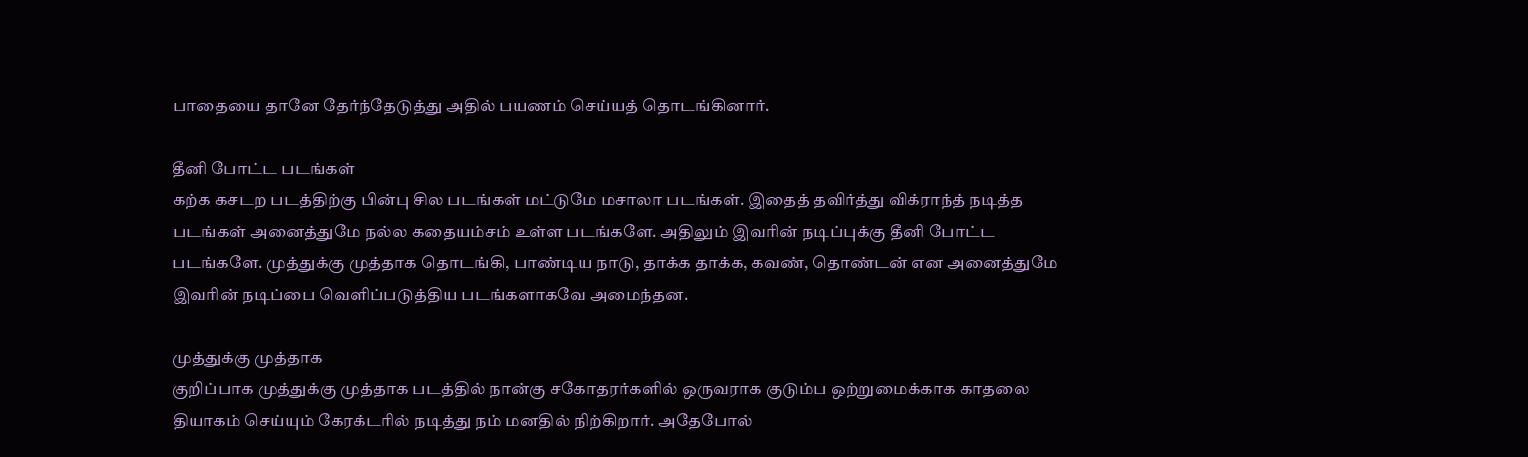பாதையை தானே தேர்ந்தேடுத்து அதில் பயணம் செய்யத் தொடங்கினார்.

தீனி போட்ட படங்கள்
கற்க கசடற படத்திற்கு பின்பு சில படங்கள் மட்டுமே மசாலா படங்கள். இதைத் தவிர்த்து விக்ராந்த் நடித்த படங்கள் அனைத்துமே நல்ல கதையம்சம் உள்ள படங்களே. அதிலும் இவரின் நடிப்புக்கு தீனி போட்ட படங்களே. முத்துக்கு முத்தாக தொடங்கி, பாண்டிய நாடு, தாக்க தாக்க, கவண், தொண்டன் என அனைத்துமே இவரின் நடிப்பை வெளிப்படுத்திய படங்களாகவே அமைந்தன.

முத்துக்கு முத்தாக
குறிப்பாக முத்துக்கு முத்தாக படத்தில் நான்கு சகோதரர்களில் ஒருவராக குடும்ப ஒற்றுமைக்காக காதலை தியாகம் செய்யும் கேரக்டரில் நடித்து நம் மனதில் நிற்கிறார். அதேபோல்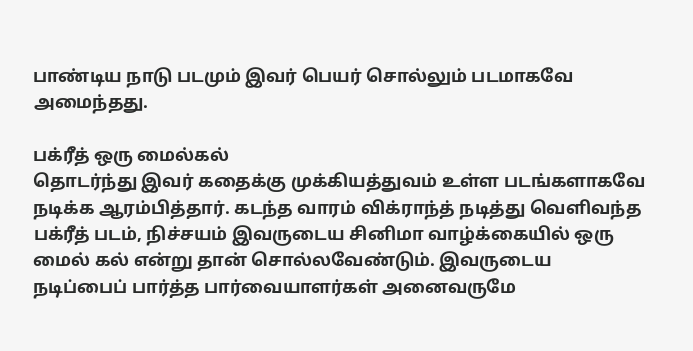பாண்டிய நாடு படமும் இவர் பெயர் சொல்லும் படமாகவே அமைந்தது.

பக்ரீத் ஒரு மைல்கல்
தொடர்ந்து இவர் கதைக்கு முக்கியத்துவம் உள்ள படங்களாகவே நடிக்க ஆரம்பித்தார். கடந்த வாரம் விக்ராந்த் நடித்து வெளிவந்த பக்ரீத் படம், நிச்சயம் இவருடைய சினிமா வாழ்க்கையில் ஒரு மைல் கல் என்று தான் சொல்லவேண்டும். இவருடைய நடிப்பைப் பார்த்த பார்வையாளர்கள் அனைவருமே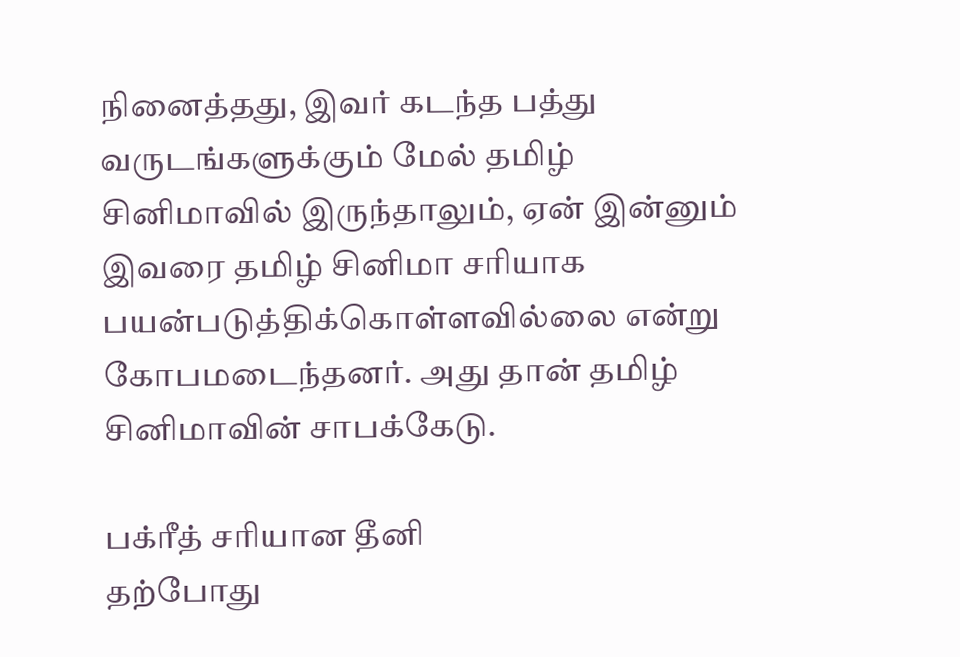நினைத்தது, இவர் கடந்த பத்து வருடங்களுக்கும் மேல் தமிழ் சினிமாவில் இருந்தாலும், ஏன் இன்னும் இவரை தமிழ் சினிமா சரியாக பயன்படுத்திக்கொள்ளவில்லை என்று கோபமடைந்தனர். அது தான் தமிழ் சினிமாவின் சாபக்கேடு.

பக்ரீத் சரியான தீனி
தற்போது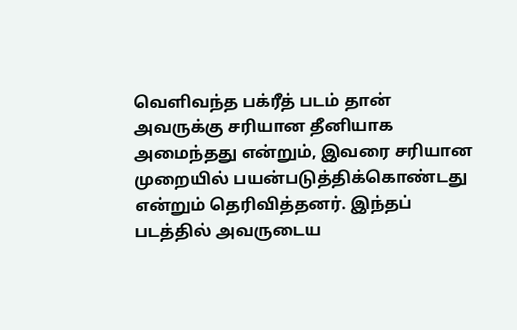வெளிவந்த பக்ரீத் படம் தான் அவருக்கு சரியான தீனியாக அமைந்தது என்றும், இவரை சரியான முறையில் பயன்படுத்திக்கொண்டது என்றும் தெரிவித்தனர். இந்தப் படத்தில் அவருடைய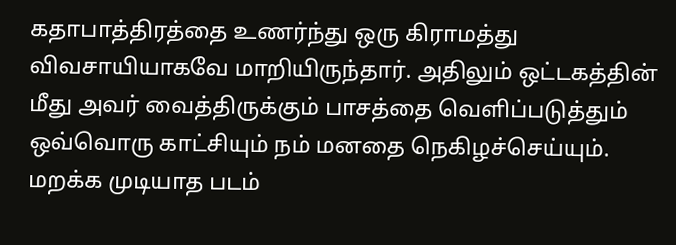கதாபாத்திரத்தை உணர்ந்து ஒரு கிராமத்து விவசாயியாகவே மாறியிருந்தார். அதிலும் ஒட்டகத்தின் மீது அவர் வைத்திருக்கும் பாசத்தை வெளிப்படுத்தும் ஒவ்வொரு காட்சியும் நம் மனதை நெகிழச்செய்யும்.
மறக்க முடியாத படம்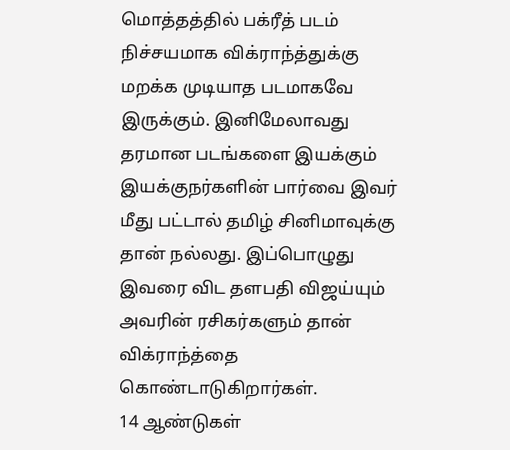மொத்தத்தில் பக்ரீத் படம் நிச்சயமாக விக்ராந்த்துக்கு மறக்க முடியாத படமாகவே இருக்கும். இனிமேலாவது தரமான படங்களை இயக்கும் இயக்குநர்களின் பார்வை இவர் மீது பட்டால் தமிழ் சினிமாவுக்கு தான் நல்லது. இப்பொழுது இவரை விட தளபதி விஜய்யும் அவரின் ரசிகர்களும் தான் விக்ராந்த்தை கொண்டாடுகிறார்கள்.
14 ஆண்டுகள்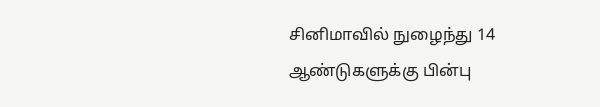சினிமாவில் நுழைந்து 14 ஆண்டுகளுக்கு பின்பு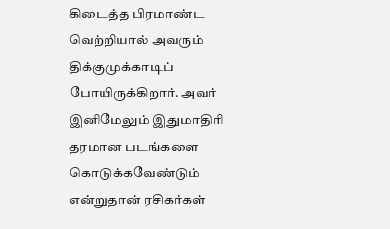கிடைத்த பிரமாண்ட வெற்றியால் அவரும் திக்குமுக்காடிப் போயிருக்கிறார். அவர் இனிமேலும் இதுமாதிரி தரமான படங்களை கொடுக்கவேண்டும் என்றுதான் ரசிகர்கள்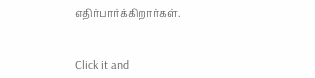எதிர்பார்க்கிறார்கள்.


Click it and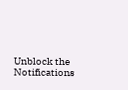Unblock the Notifications